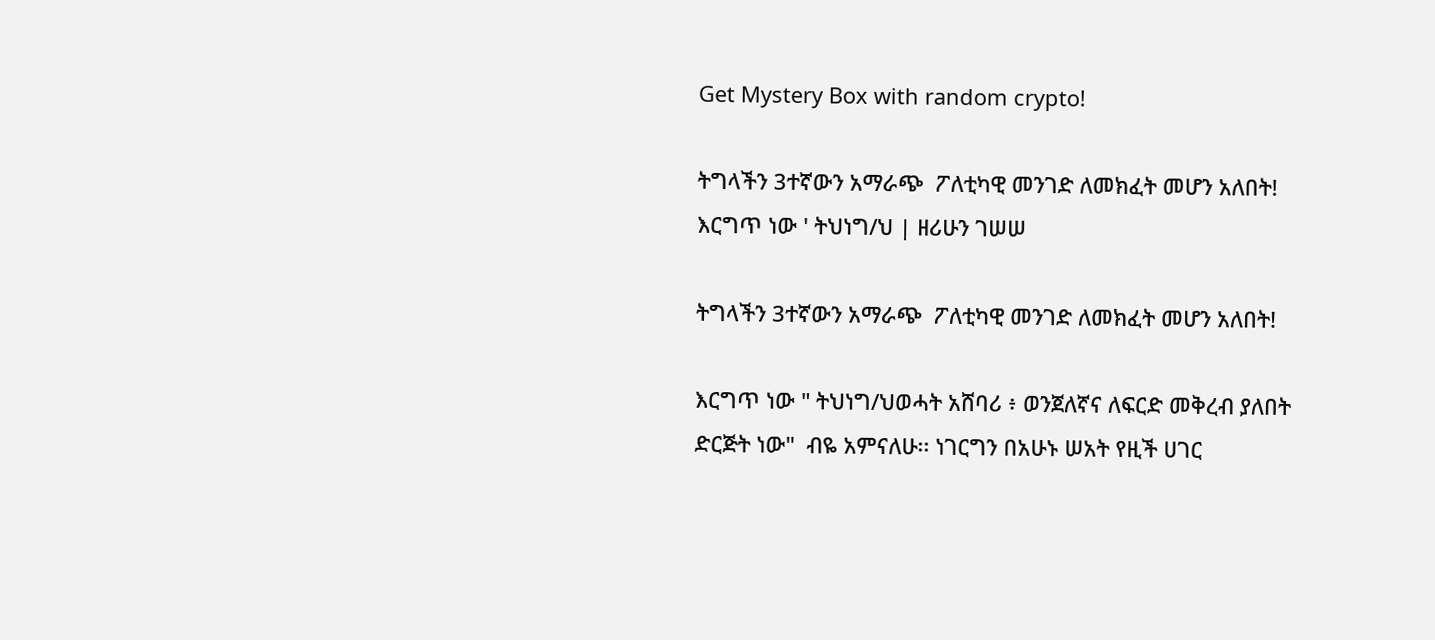Get Mystery Box with random crypto!

ትግላችን 3ተኛውን አማራጭ  ፖለቲካዊ መንገድ ለመክፈት መሆን አለበት! እርግጥ ነው ' ትህነግ/ህ | ዘሪሁን ገሠሠ

ትግላችን 3ተኛውን አማራጭ  ፖለቲካዊ መንገድ ለመክፈት መሆን አለበት!

እርግጥ ነው " ትህነግ/ህወሓት አሸባሪ ፥ ወንጀለኛና ለፍርድ መቅረብ ያለበት ድርጅት ነው"  ብዬ አምናለሁ፡፡ ነገርግን በአሁኑ ሠአት የዚች ሀገር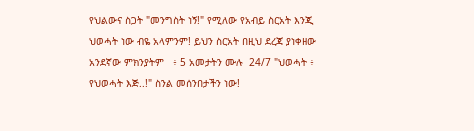የህልውና ስጋት "መንግስት ነኝ!" የሚለው የአብይ ስርአት እንጂ ህወሓት ነው ብዬ አላምንም! ይህን ስርአት በዚህ ደረጃ ያነቀዘው አንደኛው ምክንያትም   ፥ 5 አመታትን ሙሉ  24/7 "ህወሓት ፥ የህወሓት እጅ..!" ስንል መሰንበታችን ነው!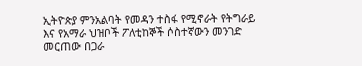ኢትዮጵያ ምንአልባት የመዳን ተስፋ የሚኖራት የትግራይ እና የአማራ ህዝቦች ፖለቲከኞች ሶስተኛውን መንገድ መርጠው በጋራ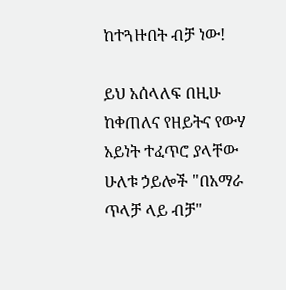ከተጓዙበት ብቻ ነው!

ይህ አሰላለፍ በዚሁ ከቀጠለና የዘይትና የውሃ አይነት ተፈጥሮ ያላቸው ሁለቱ ኃይሎች "በአማራ ጥላቻ ላይ ብቻ"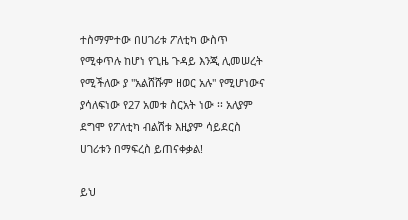ተስማምተው በሀገሪቱ ፖለቲካ ውስጥ የሚቀጥሉ ከሆነ የጊዜ ጉዳይ እንጂ ሊመሠረት የሚችለው ያ "አልሸሹም ዘወር አሉ" የሚሆነውና ያሳለፍነው የ27 አመቱ ስርአት ነው ፡፡ አለያም ደግሞ የፖለቲካ ብልሽቱ እዚያም ሳይደርስ ሀገሪቱን በማፍረስ ይጠናቀቃል!

ይህ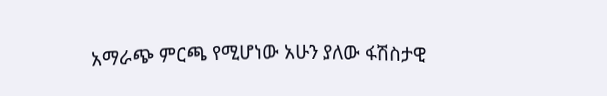አማራጭ ምርጫ የሚሆነው አሁን ያለው ፋሽስታዊ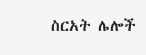ስርአት ሌሎች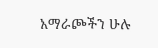አማራጮችን ሁሉ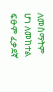ለመስማትም ሆነ ለመከተል ፍፁም ፈቃደኛ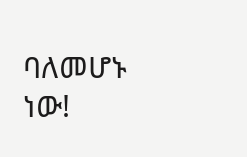ባለመሆኑ ነው!